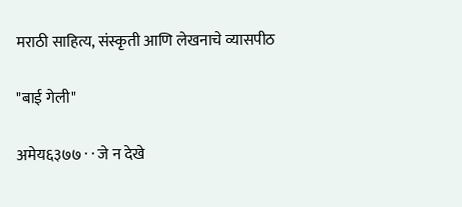मराठी साहित्य, संस्कृती आणि लेखनाचे व्यासपीठ

"बाई गेली"

अमेय६३७७ · · जे न देखे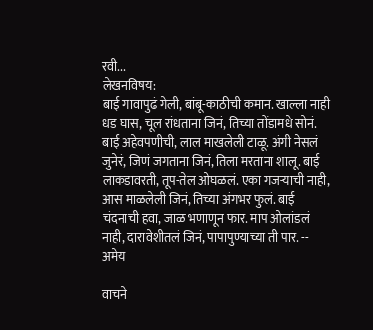रवी...
लेखनविषय:
बाई गावापुढं गेली, बांबू-काठीची कमान. खाल्ला नाही धड घास, चूल रांधताना जिनं, तिच्या तोंडामधे सोनं. बाई अहेवपणीची, लाल माखलेली टाळू. अंगी नेसलं जुनेरं, जिणं जगताना जिनं, तिला मरताना शालू. बाई लाकडावरती, तूप-तेल ओघळलं. एका गजऱ्याची नाही, आस माळलेली जिनं, तिच्या अंगभर फुलं. बाई चंदनाची हवा, जाळ भणाणून फार. माप ओलांडलं नाही, दारावेशीतलं जिनं, पापापुण्याच्या ती पार. -- अमेय

वाचने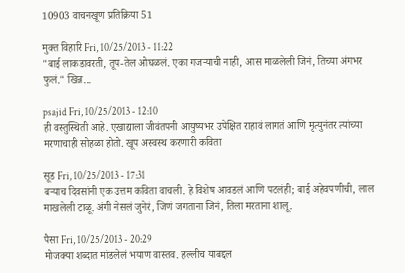10903 वाचनखूण प्रतिक्रिया 51

मुक्त विहारि Fri, 10/25/2013 - 11:22
"बाई लाकडावरती, तूप-तेल ओघळलं. एका गजऱ्याची नाही, आस माळलेली जिनं, तिच्या अंगभर फुलं." खिन्न...

psajid Fri, 10/25/2013 - 12:10
ही वस्तुस्थिती आहे. एखाद्याला जीवंतपनी आयुष्यभर उपेक्षित राहावं लागतं आणि मृत्युनंतर त्यांच्या मरणाचाही सोहळा होतो. खूप अस्वस्थ करणारी कविता

सूड Fri, 10/25/2013 - 17:31
बर्‍याच दिवसांनी एक उत्तम कविता वाचली. हे विशेष आवडलं आणि पटलंही; बाई अहेवपणीची, लाल माखलेली टाळू. अंगी नेसलं जुनेरं, जिणं जगताना जिनं, तिला मरताना शालू.

पैसा Fri, 10/25/2013 - 20:29
मोजक्या शब्दात मांडलेलं भयाण वास्तव. हल्लीच याबद्दल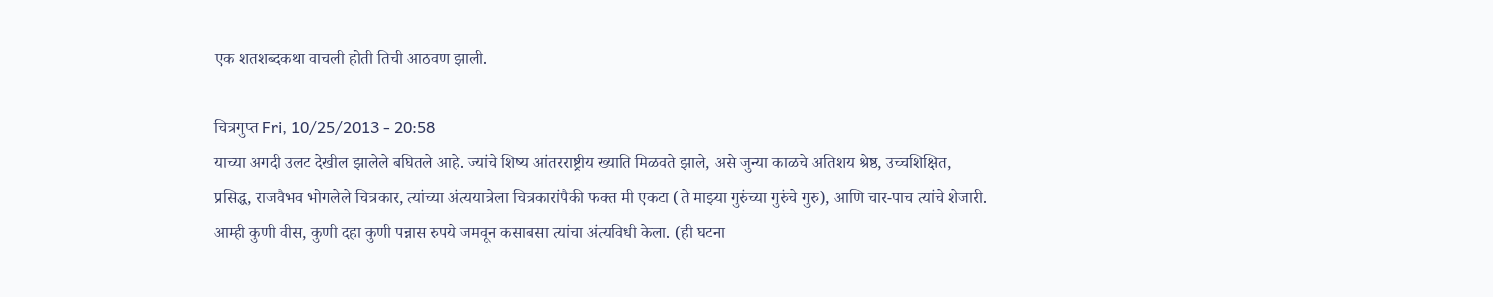एक शतशब्दकथा वाचली होती तिची आठवण झाली.

चित्रगुप्त Fri, 10/25/2013 - 20:58
याच्या अगदी उलट देखील झालेले बघितले आहे. ज्यांचे शिष्य आंतरराष्ट्रीय ख्याति मिळवते झाले, असे जुन्या काळचे अतिशय श्रेष्ठ, उच्चशिक्षित, प्रसिद्ध, राजवैभव भोगलेले चित्रकार, त्यांच्या अंत्ययात्रेला चित्रकारांपैकी फक्त मी एकटा (ते माझ्या गुरुंच्या गुरुंचे गुरु), आणि चार-पाच त्यांचे शेजारी. आम्ही कुणी वीस, कुणी दहा कुणी पन्नास रुपये जमवून कसाबसा त्यांचा अंत्यविधी केला. (ही घटना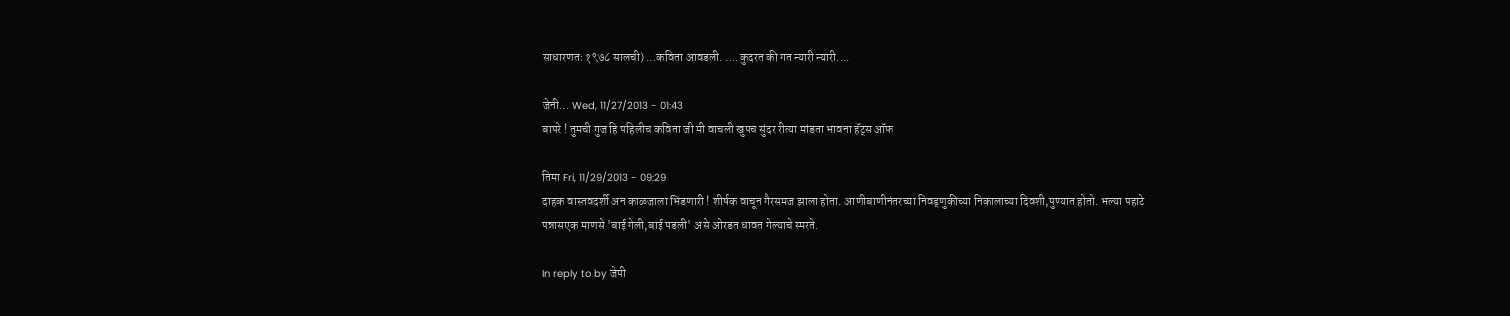साधारणतः १९७८ सालची) ...कविता आवडली. ....कुदरत की गत न्यारी न्यारी....

जेनी... Wed, 11/27/2013 - 01:43
बापरे ! तुमची गुज हि पहिलीच कविता जी मी वाचली खुपच सुंदर रीत्या मांडता भावना हॅट्स ऑफ

तिमा Fri, 11/29/2013 - 09:29
दाहक वास्तवदर्शी अन काळजाला भिडणारी ! शीर्षक वाचून गैरसमज झाला होता. आणीबाणीनंतरच्या निवड्णुकीच्या निकालाच्या दिवशी,पुण्यात होतो. भल्या पहाटे पन्नासएक माणसे 'बाई गेली,बाई पडली' असे ओरडत धावत गेल्याचे स्मरते.

In reply to by जेपी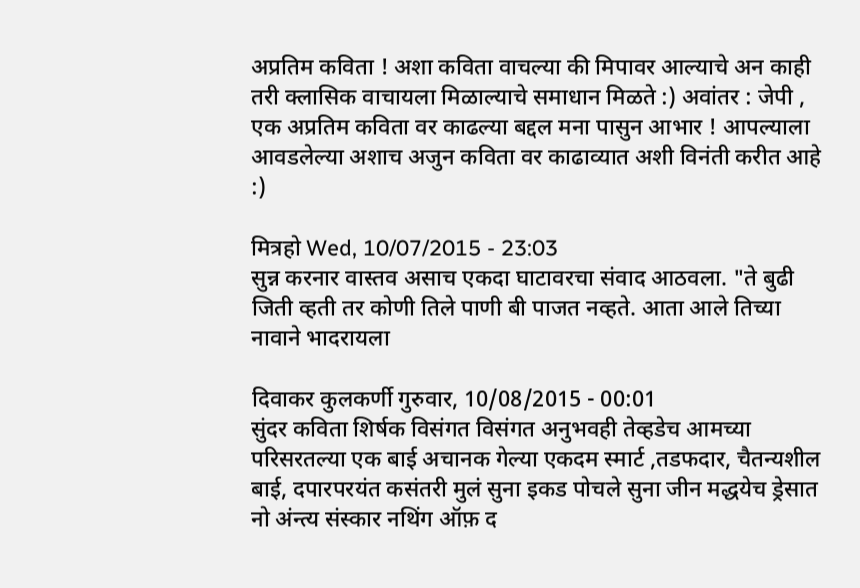अप्रतिम कविता ! अशा कविता वाचल्या की मिपावर आल्याचे अन काही तरी क्लासिक वाचायला मिळाल्याचे समाधान मिळते :) अवांतर : जेपी , एक अप्रतिम कविता वर काढल्या बद्दल मना पासुन आभार ! आपल्याला आवडलेल्या अशाच अजुन कविता वर काढाव्यात अशी विनंती करीत आहे :)

मित्रहो Wed, 10/07/2015 - 23:03
सुन्न करनार वास्तव असाच एकदा घाटावरचा संवाद आठवला. "ते बुढी जिती व्हती तर कोणी तिले पाणी बी पाजत नव्हते. आता आले तिच्या नावाने भादरायला

दिवाकर कुलकर्णी गुरुवार, 10/08/2015 - 00:01
सुंदर कविता शिर्षक विसंगत विसंगत अनुभवही तेव्हडेच आमच्या परिसरतल्या एक बाई अचानक गेल्या एकदम स्मार्ट ,तडफदार, चैतन्यशील बाई, दपारपरयंत कसंतरी मुलं सुना इकड पोचले सुना जीन मद्धयेच ड्रेसात नो अंन्त्य संस्कार नथिंग ऑफ़ द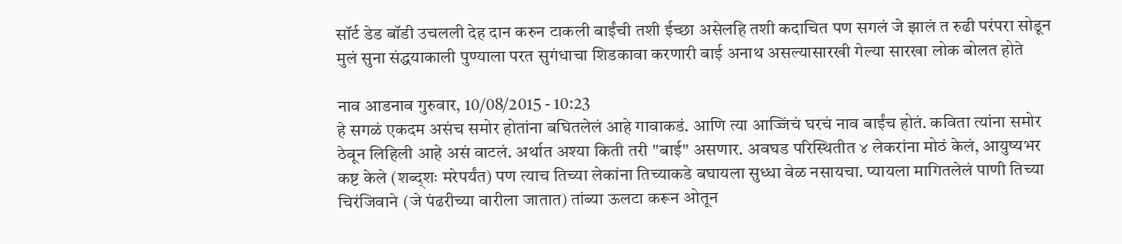सॉर्ट डेड बॉडी उचलली देह दान करुन टाकली बाईंची तशी ईच्छा असेलहि तशी कदाचित पण सगलं जे झालं त रुढी परंपरा सोडून मुलं सुना संद्धयाकाली पुण्याला परत सुगंधाचा शिडकावा करणारी बाई अनाथ असल्यासारखी गेल्या सारखा लोक बोलत होते

नाव आडनाव गुरुवार, 10/08/2015 - 10:23
हे सगळं एकदम असंच समोर होतांना बघितलेलं आहे गावाकडं. आणि त्या आज्जिंचं घरचं नाव बाईंच होतं. कविता त्यांना समोर ठेवून लिहिली आहे असं वाटलं. अर्थात अश्या किती तरी "बाई" असणार. अवघड परिस्थितीत ४ लेकरांना मोठं केलं, आयुष्यभर कष्ट केले (शब्द्शः मरेपर्यंत) पण त्याच तिच्या लेकांना तिच्याकडे बघायला सुध्धा वेळ नसायचा. प्यायला मागितलेलं पाणी तिच्या चिरंजिवाने (जे पंढरीच्या वारीला जातात) तांब्या ऊलटा करून ओतून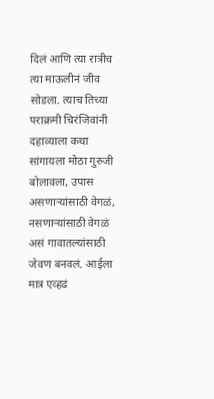दिलं आणि त्या रात्रीच त्या माऊलीनं जीव सोडला. त्याच तिच्या पराक्रमी चिरंजिवांनी दहाव्याला कथा सांगायला मोठा गुरुजी बोलावला, उपास असणार्‍यांसाठी वेगळं, नसणार्‍यांसाठी वेगळं असं गावातल्यांसाठी जेवण बनवलं. आईला मात्र एव्हढं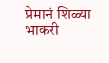प्रेमानं शिळ्या भाकरी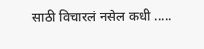साठी विचारलं नसेल कधी .....